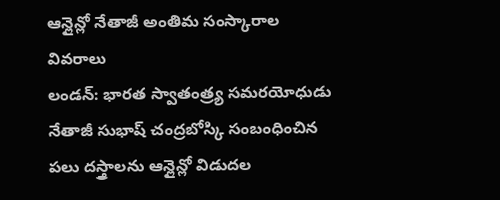ఆన్లైన్లో నేతాజీ అంతిమ సంస్కారాల వివరాలు
లండన్: భారత స్వాతంత్ర్య సమరయోధుడు నేతాజీ సుభాష్ చంద్రబోస్కి సంబంధించిన పలు దస్త్రాలను ఆన్లైన్లో విడుదల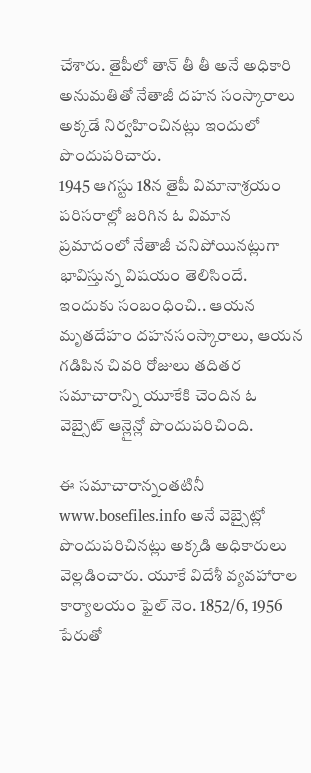చేశారు. తైపీలో తాన్ తీ తీ అనే అధికారి అనుమతితో నేతాజీ దహన సంస్కారాలు అక్కడే నిర్వహించినట్లు ఇందులో పొందుపరిచారు.
1945 ఆగస్టు 18న తైపీ విమానాశ్రయం పరిసరాల్లో జరిగిన ఓ విమాన ప్రమాదంలో నేతాజీ చనిపోయినట్లుగా భావిస్తున్న విషయం తెలిసిందే. ఇందుకు సంబంధించి.. ఆయన మృతదేహం దహనసంస్కారాలు, ఆయన గడిపిన చివరి రోజులు తదితర సమాచారాన్ని యూకేకి చెందిన ఓ వెబ్సైట్ ఆన్లైన్లో పొందుపరిచింది.

ఈ సమాచారాన్నంతటినీ www.bosefiles.info అనే వెబ్సైట్లో పొందుపరిచినట్లు అక్కడి అధికారులు వెల్లడించారు. యూకే విదేశీ వ్యవహారాల కార్యాలయం ఫైల్ నెం. 1852/6, 1956 పేరుతో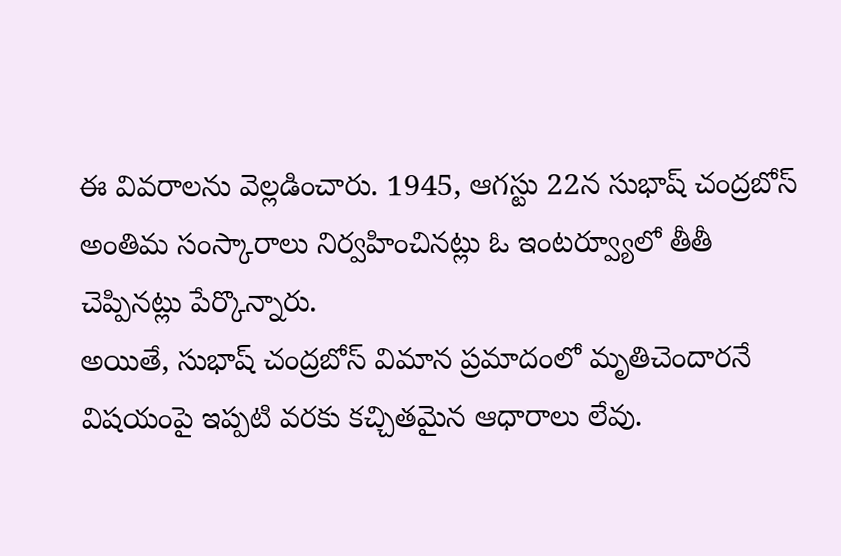ఈ వివరాలను వెల్లడించారు. 1945, ఆగస్టు 22న సుభాష్ చంద్రబోస్ అంతిమ సంస్కారాలు నిర్వహించినట్లు ఓ ఇంటర్వ్యూలో తీతీ చెప్పినట్లు పేర్కొన్నారు.
అయితే, సుభాష్ చంద్రబోస్ విమాన ప్రమాదంలో మృతిచెందారనే విషయంపై ఇప్పటి వరకు కచ్చితమైన ఆధారాలు లేవు.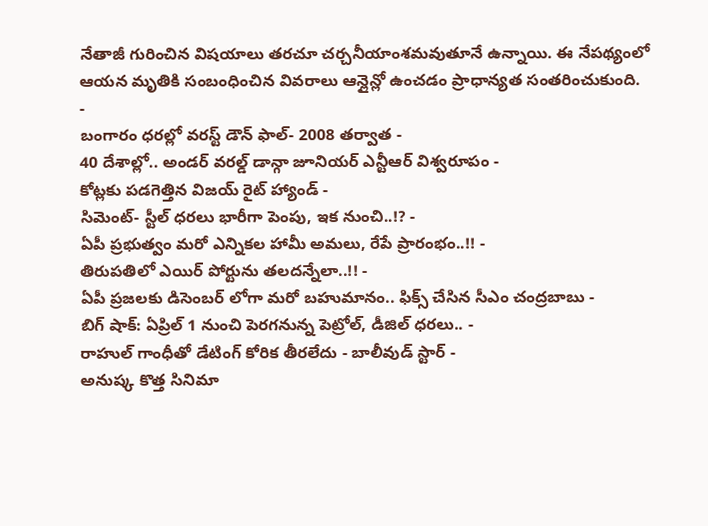నేతాజీ గురించిన విషయాలు తరచూ చర్చనీయాంశమవుతూనే ఉన్నాయి. ఈ నేపథ్యంలో ఆయన మృతికి సంబంధించిన వివరాలు ఆన్లైన్లో ఉంచడం ప్రాధాన్యత సంతరించుకుంది.
-
బంగారం ధరల్లో వరస్ట్ డౌన్ ఫాల్- 2008 తర్వాత -
40 దేశాల్లో.. అండర్ వరల్డ్ డాన్గా జూనియర్ ఎన్టీఆర్ విశ్వరూపం -
కోట్లకు పడగెత్తిన విజయ్ రైట్ హ్యాండ్ -
సిమెంట్- స్టీల్ ధరలు భారీగా పెంపు, ఇక నుంచి..!? -
ఏపీ ప్రభుత్వం మరో ఎన్నికల హామీ అమలు, రేపే ప్రారంభం..!! -
తిరుపతిలో ఎయిర్ పోర్టును తలదన్నేలా..!! -
ఏపీ ప్రజలకు డిసెంబర్ లోగా మరో బహుమానం.. ఫిక్స్ చేసిన సీఎం చంద్రబాబు -
బిగ్ షాక్: ఏప్రిల్ 1 నుంచి పెరగనున్న పెట్రోల్, డీజిల్ ధరలు.. -
రాహుల్ గాంధీతో డేటింగ్ కోరిక తీరలేదు - బాలీవుడ్ స్టార్ -
అనుష్క కొత్త సినిమా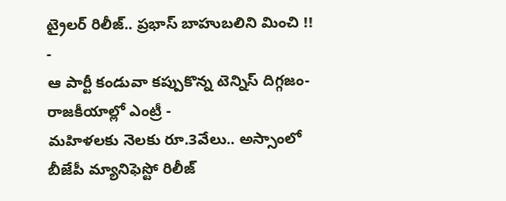ట్రైలర్ రిలీజ్.. ప్రభాస్ బాహుబలిని మించి !! -
ఆ పార్టీ కండువా కప్పుకొన్న టెన్నిస్ దిగ్గజం- రాజకీయాల్లో ఎంట్రీ -
మహిళలకు నెలకు రూ.3వేలు.. అస్సాంలో బీజేపీ మ్యానిఫెస్టో రిలీజ్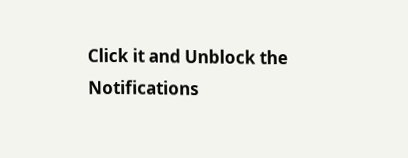Click it and Unblock the Notifications